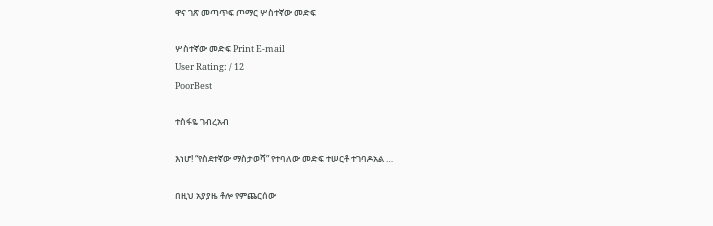ዋና ገጽ መጣጥፍ ጦማር ሦስተኛው መድፍ

ሦስተኛው መድፍ Print E-mail
User Rating: / 12
PoorBest

ተስፋዬ ገብረአብ

እነሆ! “የስደተኛው ማስታወሻ” የተባለው መድፍ ተሠርቶ ተገባዶአል …

በዚህ አያያዜ ቶሎ የምጨርሰው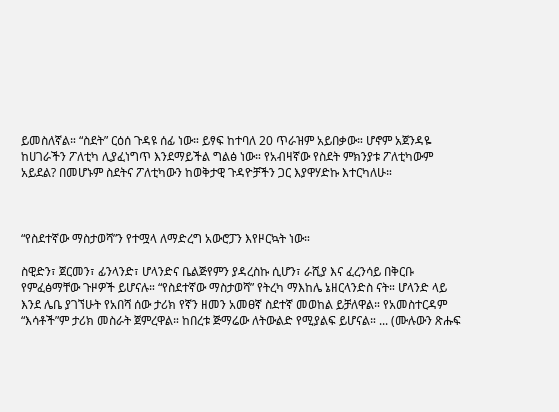ይመስለኛል። “ስደት” ርዕሰ ጉዳዩ ሰፊ ነው። ይፃፍ ከተባለ 20 ጥራዝም አይበቃው። ሆኖም አጀንዳዬ ከሀገራችን ፖለቲካ ሊያፈነግጥ እንደማይችል ግልፅ ነው። የአብዛኛው የስደት ምክንያቱ ፖለቲካውም አይደል? በመሆኑም ስደትና ፖለቲካውን ከወቅታዊ ጉዳዮቻችን ጋር እያዋሃድኩ እተርካለሁ።



“የስደተኛው ማስታወሻ”ን የተሟላ ለማድረግ አውሮፓን እየዞርኳት ነው።

ስዊድን፣ ጀርመን፣ ፊንላንድ፣ ሆላንድና ቤልጅየምን ያዳረስኩ ሲሆን፣ ራሺያ እና ፈረንሳይ በቅርቡ የምፈፅማቸው ጉዞዎች ይሆናሉ። “የስደተኛው ማስታወሻ” የትረካ ማእከሌ ኔዘርላንድስ ናት። ሆላንድ ላይ እንደ ሌቤ ያገኘሁት የአበሻ ሰው ታሪክ የኛን ዘመን አመፀኛ ስደተኛ መወከል ይቻለዋል። የአመስተርዳም “እሳቶች”ም ታሪክ መስራት ጀምረዋል። ከበረቱ ጅማሬው ለትውልድ የሚያልፍ ይሆናል። ... (ሙሉውን ጽሑፍ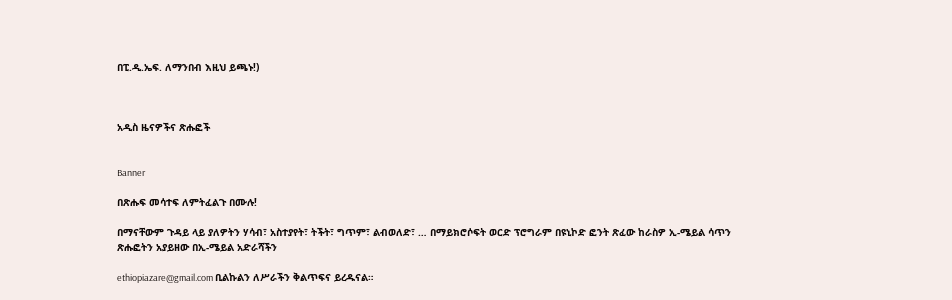በፒ.ዲ.ኤፍ. ለማንበብ እዚህ ይጫኑ!)



አዲስ ዜናዎችና ጽሑፎች


Banner

በጽሑፍ መሳተፍ ለምትፈልጉ በሙሉ!

በማናቸውም ጉዳይ ላይ ያለዎትን ሃሳብ፣ አስተያየት፣ ትችት፣ ግጥም፣ ልብወለድ፣ … በማይክሮሶፍት ወርድ ፕሮግራም በዩኒኮድ ፎንት ጽፈው ከራስዎ ኢ-ሜይል ሳጥን ጽሑፎትን አያይዘው በኢ-ሜይል አድራሻችን

ethiopiazare@gmail.com ቢልኩልን ለሥራችን ቅልጥፍና ይረዱናል።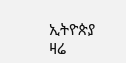ኢትዮጵያ ዛሬ